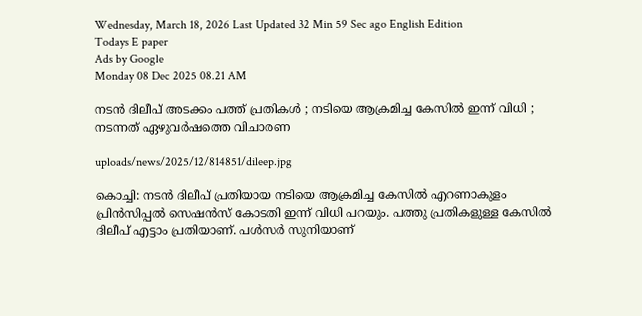Wednesday, March 18, 2026 Last Updated 32 Min 59 Sec ago English Edition
Todays E paper
Ads by Google
Monday 08 Dec 2025 08.21 AM

നടന്‍ ദിലീപ് അടക്കം പത്ത് പ്രതികള്‍ ; നടിയെ ആക്രമിച്ച കേസില്‍ ഇന്ന് വിധി ; നടന്നത് ഏഴുവര്‍ഷത്തെ വിചാരണ

uploads/news/2025/12/814851/dileep.jpg

കൊച്ചി: നടന്‍ ദിലീപ് പ്രതിയായ നടിയെ ആക്രമിച്ച കേസില്‍ എറണാകുളം പ്രിന്‍സിപ്പല്‍ സെഷന്‍സ് കോടതി ഇന്ന് വിധി പറയും. പത്തു പ്രതികളുള്ള കേസില്‍ ദിലീപ് എട്ടാം പ്രതിയാണ്. പള്‍സര്‍ സുനിയാണ്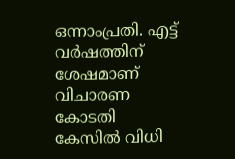ഒന്നാംപ്രതി. എട്ട് വര്‍ഷത്തിന് ശേഷമാണ് വിചാരണ കോടതി കേസില്‍ വിധി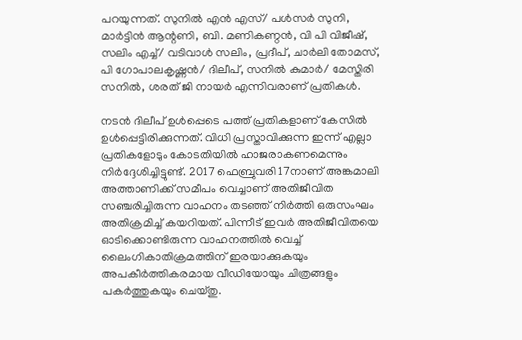പറയുന്നത്. സുനില്‍ എന്‍ എസ്/ പള്‍സര്‍ സുനി, മാര്‍ട്ടിന്‍ ആന്റണി, ബി. മണികണ്ഠന്‍, വി പി വിജീഷ്, സലിം എച്ച്/ വടിവാള്‍ സലിം, പ്രദീപ്, ചാര്‍ലി തോമസ്, പി ഗോപാലകൃഷ്ണന്‍/ ദിലീപ്, സനില്‍ കുമാര്‍/ മേസ്തിരി സനില്‍, ശരത് ജി നായര്‍ എന്നിവരാണ് പ്രതികള്‍.

നടന്‍ ദിലീപ് ഉള്‍പ്പെടെ പത്ത് പ്രതികളാണ് കേസില്‍ ഉള്‍പ്പെട്ടിരിക്കുന്നത്. വിധി പ്രസ്താവിക്കുന്ന ഇന്ന് എല്ലാ പ്രതികളോടും കോടതിയില്‍ ഹാജരാകണമെന്നും നിര്‍ദ്ദേശിച്ചിട്ടുണ്ട്. 2017 ഫെബ്രുവരി 17നാണ് അങ്കമാലി അത്താണിക്ക് സമീപം വെച്ചാണ് അതിജീവിത സഞ്ചരിച്ചിരുന്ന വാഹനം തടഞ്ഞ് നിര്‍ത്തി ഒരുസംഘം അതിക്രമിച്ച് കയറിയത്. പിന്നീട് ഇവര്‍ അതിജീവിതയെ ഓടിക്കൊണ്ടിരുന്ന വാഹനത്തില്‍ വെച്ച് ലൈംഗികാതിക്രമത്തിന് ഇരയാക്കുകയും അപകീര്‍ത്തികരമായ വീഡിയോയും ചിത്രങ്ങളും പകര്‍ത്തുകയും ചെയ്തു.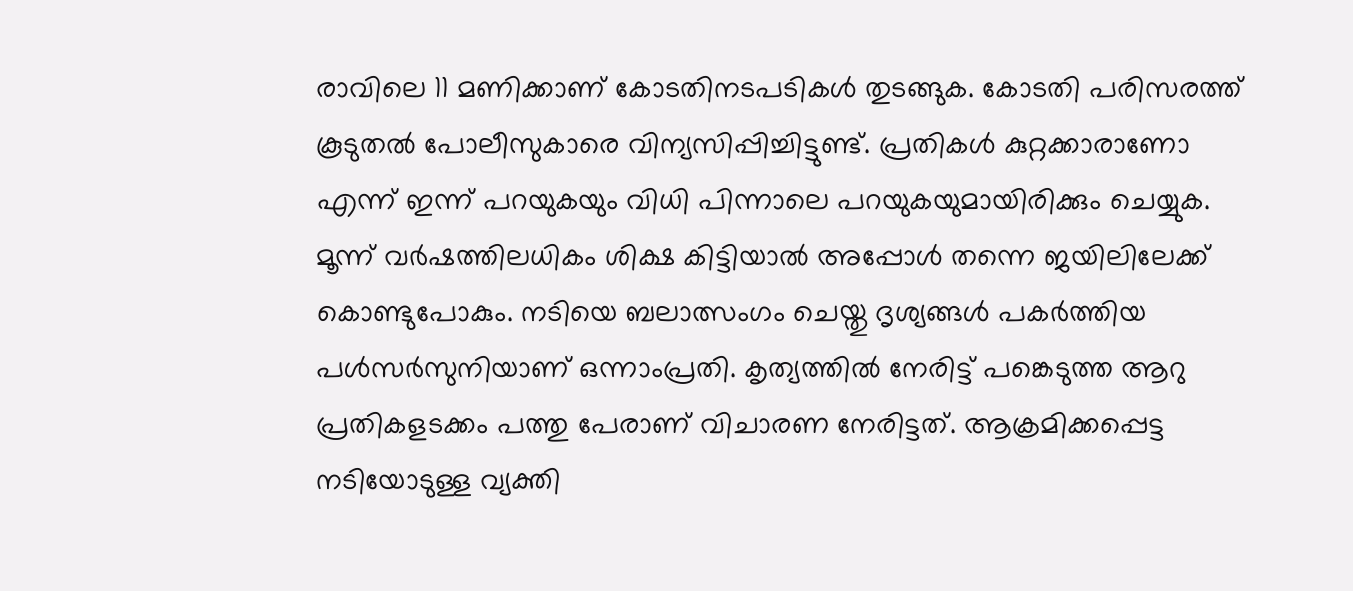രാവിലെ 11 മണിക്കാണ് കോടതിനടപടികള്‍ തുടങ്ങുക. കോടതി പരിസരത്ത് കൂടുതല്‍ പോലീസുകാരെ വിന്യസിപ്പിച്ചിട്ടുണ്ട്. പ്രതികള്‍ കുറ്റക്കാരാണോ എന്ന് ഇന്ന് പറയുകയും വിധി പിന്നാലെ പറയുകയുമായിരിക്കും ചെയ്യുക. മൂന്ന് വര്‍ഷത്തിലധികം ശിക്ഷ കിട്ടിയാല്‍ അപ്പോള്‍ തന്നെ ജയിലിലേക്ക് കൊണ്ടുപോകും. നടിയെ ബലാത്സംഗം ചെയ്തു ദൃശ്യങ്ങള്‍ പകര്‍ത്തിയ പള്‍സര്‍സുനിയാണ് ഒന്നാംപ്രതി. കൃത്യത്തില്‍ നേരിട്ട് പങ്കെടുത്ത ആറു പ്രതികളടക്കം പത്തു പേരാണ് വിചാരണ നേരിട്ടത്. ആക്രമിക്കപ്പെട്ട നടിയോടുള്ള വ്യക്തി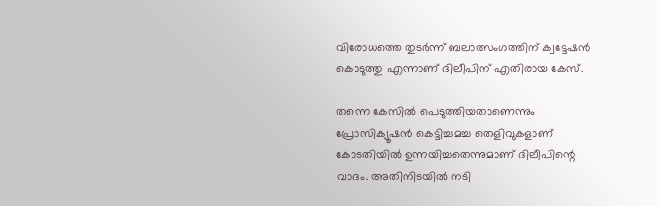വിരോധത്തെ തുടര്‍ന്ന് ബലാത്സംഗത്തിന് ക്വട്ടേഷന്‍ കൊടുത്തു എന്നാണ് ദിലീപിന് എതിരായ കേസ്.

തന്നെ കേസില്‍ പെടുത്തിയതാണെന്നും പ്രോസിക്യൂഷന്‍ കെട്ടിച്ചമച്ച തെളിവുകളാണ് കോടതിയില്‍ ഉന്നയിച്ചതെന്നുമാണ് ദിലീപിന്റെ വാദം. അതിനിടയില്‍ നടി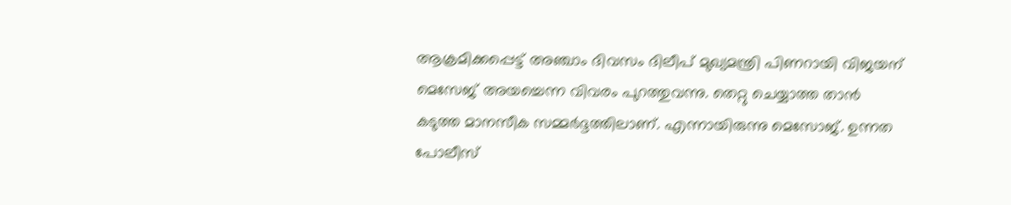ആക്രമിക്കപ്പെട്ട് അഞ്ചാം ദിവസം ദിലീപ് മുഖ്യമന്ത്രി പിണറായി വിജയന് മെസേജ് അയച്ചെന്ന വിവരം പുറത്തുവന്നു. തെറ്റു ചെയ്യാത്ത താന്‍ കടുത്ത മാനസീക സമ്മര്‍ദ്ദത്തിലാണ്. എന്നായിരുന്നു മെസോജ്. ഉന്നത പോലീസ്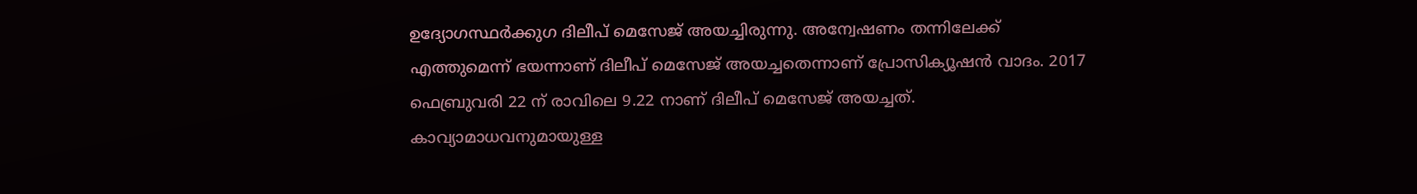ഉദ്യോഗസ്ഥര്‍ക്കുഗ ദിലീപ് മെസേജ് അയച്ചിരുന്നു. അന്വേഷണം തന്നിലേക്ക് എത്തുമെന്ന് ഭയന്നാണ് ദിലീപ് മെസേജ് അയച്ചതെന്നാണ് പ്രോസിക്യൂഷന്‍ വാദം. 2017 ഫെബ്രുവരി 22 ന് രാവിലെ 9.22 നാണ് ദിലീപ് മെസേജ് അയച്ചത്. കാവ്യാമാധവനുമായുള്ള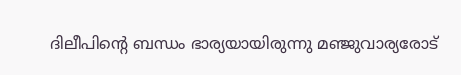ദിലീപിന്റെ ബന്ധം ഭാര്യയായിരുന്നു മഞ്ജുവാര്യരോട്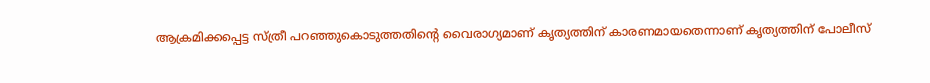ആക്രമിക്കപ്പെട്ട സ്ത്രീ പറഞ്ഞുകൊടുത്തതിന്റെ വൈരാഗ്യമാണ് കൃത്യത്തിന് കാരണമായതെന്നാണ് കൃത്യത്തിന് പോലീസ്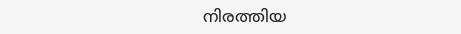നിരത്തിയ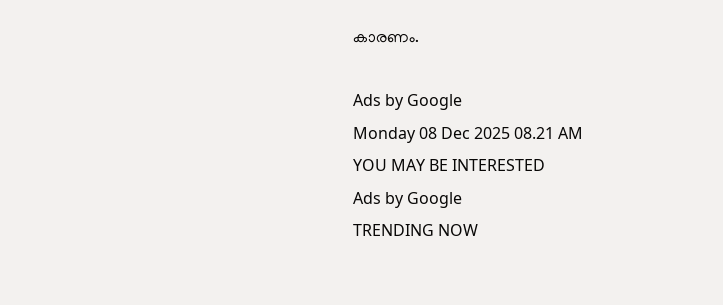കാരണം.

Ads by Google
Monday 08 Dec 2025 08.21 AM
YOU MAY BE INTERESTED
Ads by Google
TRENDING NOW